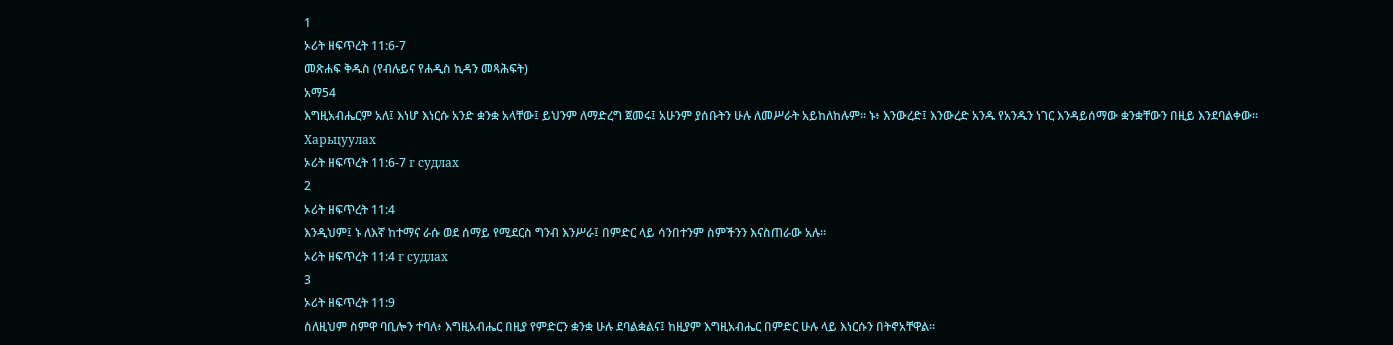1
ኦሪት ዘፍጥረት 11:6-7
መጽሐፍ ቅዱስ (የብሉይና የሐዲስ ኪዳን መጻሕፍት)
አማ54
እግዚአብሔርም አለ፤ እነሆ እነርሱ አንድ ቋንቋ አላቸው፤ ይህንም ለማድረግ ጀመሩ፤ አሁንም ያሰቡትን ሁሉ ለመሥራት አይከለከሉም። ኑ፥ እንውረድ፤ እንውረድ አንዱ የአንዱን ነገር እንዳይሰማው ቋንቋቸውን በዚይ እንደባልቀው።
Харьцуулах
ኦሪት ዘፍጥረት 11:6-7 г судлах
2
ኦሪት ዘፍጥረት 11:4
እንዲህም፤ ኑ ለእኛ ከተማና ራሱ ወደ ሰማይ የሚደርስ ግንብ እንሥራ፤ በምድር ላይ ሳንበተንም ስምችንን እናስጠራው አሉ።
ኦሪት ዘፍጥረት 11:4 г судлах
3
ኦሪት ዘፍጥረት 11:9
ስለዚህም ስምዋ ባቢሎን ተባለ፥ እግዚአብሔር በዚያ የምድርን ቋንቋ ሁሉ ደባልቋልና፤ ከዚያም እግዚአብሔር በምድር ሁሉ ላይ እነርሱን በትኖአቸዋል።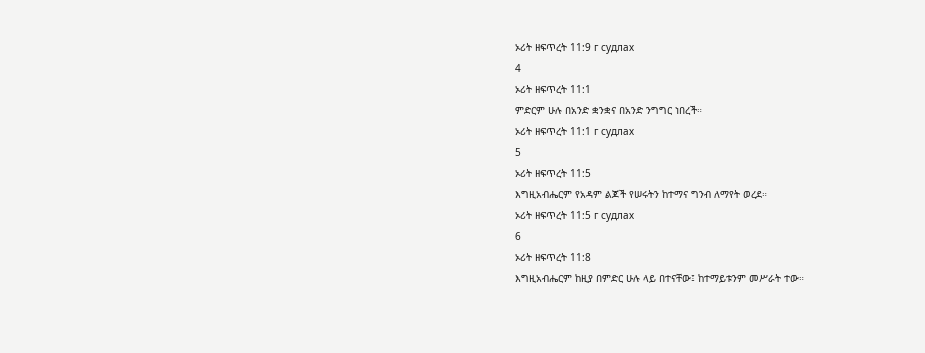ኦሪት ዘፍጥረት 11:9 г судлах
4
ኦሪት ዘፍጥረት 11:1
ምድርም ሁሉ በአንድ ቋንቋና በአንድ ንግግር ነበረች።
ኦሪት ዘፍጥረት 11:1 г судлах
5
ኦሪት ዘፍጥረት 11:5
እግዚአብሔርም የአዳም ልጆች የሠሩትን ከተማና ግንብ ለማየት ወረደ።
ኦሪት ዘፍጥረት 11:5 г судлах
6
ኦሪት ዘፍጥረት 11:8
እግዚአብሔርም ከዚያ በምድር ሁሉ ላይ በተናቸው፤ ከተማይቱንም መሥራት ተው።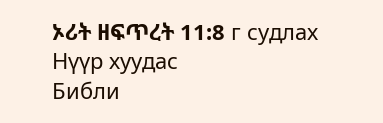ኦሪት ዘፍጥረት 11:8 г судлах
Нүүр хуудас
Библи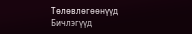Тѳлѳвлѳгѳѳнүүд
Бичлэгүүд